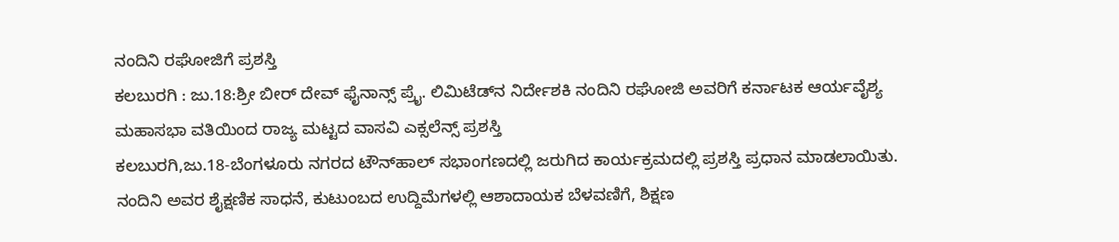ನಂದಿನಿ ರಘೋಜಿಗೆ ಪ್ರಶಸ್ತಿ
ಕಲಬುರಗಿ : ಜು.18:ಶ್ರೀ ಬೀರ್ ದೇವ್ ಫೈನಾನ್ಸ್ ಪ್ರೈ. ಲಿಮಿಟೆಡ್‍ನ ನಿರ್ದೇಶಕಿ ನಂದಿನಿ ರಘೋಜಿ ಅವರಿಗೆ ಕರ್ನಾಟಕ ಆರ್ಯವೈಶ್ಯ ಮಹಾಸಭಾ ವತಿಯಿಂದ ರಾಜ್ಯ ಮಟ್ಟದ ವಾಸವಿ ಎಕ್ಸಲೆನ್ಸ್ ಪ್ರಶಸ್ತಿ
ಕಲಬುರಗಿ,ಜು.18-ಬೆಂಗಳೂರು ನಗರದ ಟೌನ್‍ಹಾಲ್ ಸಭಾಂಗಣದಲ್ಲಿ ಜರುಗಿದ ಕಾರ್ಯಕ್ರಮದಲ್ಲಿ ಪ್ರಶಸ್ತಿ ಪ್ರಧಾನ ಮಾಡಲಾಯಿತು.
ನಂದಿನಿ ಅವರ ಶೈಕ್ಷಣಿಕ ಸಾಧನೆ, ಕುಟುಂಬದ ಉದ್ದಿಮೆಗಳಲ್ಲಿ ಆಶಾದಾಯಕ ಬೆಳವಣಿಗೆ, ಶಿಕ್ಷಣ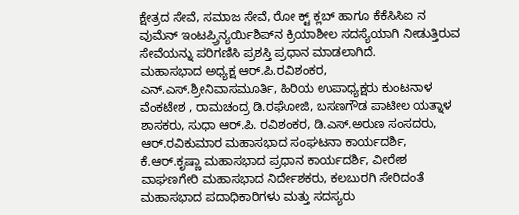ಕ್ಷೇತ್ರದ ಸೇವೆ, ಸಮಾಜ ಸೇವೆ, ರೋ ಕ್ಟ್ ಕ್ಲಬ್ ಹಾಗೂ ಕೆಕೆಸಿಸಿಐ ನ ವುಮೆನ್ ಇಂಟಪ್ರ್ರಿನ್ಯರ್ಯಿಶಿಪ್‍ನ ಕ್ರಿಯಾಶೀಲ ಸದಸ್ಯೆಯಾಗಿ ನೀಡುತ್ತಿರುವ ಸೇವೆಯನ್ನು ಪರಿಗಣಿಸಿ ಪ್ರಶಸ್ತಿ ಪ್ರಧಾನ ಮಾಡಲಾಗಿದೆ.
ಮಹಾಸಭಾದ ಅಧ್ಯಕ್ಷ ಆರ್.ಪಿ.ರವಿಶಂಕರ, ಎನ್.ಎಸ್.ಶ್ರೀನಿವಾಸಮೂರ್ತಿ, ಹಿರಿಯ ಉಪಾಧ್ಯಕ್ಷರು ಕುಂಟನಾಳ ವೆಂಕಟೇಶ , ರಾಮಚಂದ್ರ ಡಿ.ರಘೋಜಿ, ಬಸಣಗೌಡ ಪಾಟೀಲ ಯತ್ನಾಳ ಶಾಸಕರು, ಸುಧಾ ಆರ್.ಪಿ. ರವಿಶಂಕರ, ಡಿ.ಎಸ್.ಅರುಣ ಸಂಸದರು, ಆರ್.ರವಿಕುಮಾರ ಮಹಾಸಭಾದ ಸಂಘಟನಾ ಕಾರ್ಯದರ್ಶಿ, ಕೆ.ಆರ್.ಕೃಷ್ಣಾ ಮಹಾಸಭಾದ ಪ್ರಧಾನ ಕಾರ್ಯದರ್ಶಿ, ವೀರೇಶ ವಾಘಣಗೇರಿ ಮಹಾಸಭಾದ ನಿರ್ದೇಶಕರು, ಕಲಬುರಗಿ ಸೇರಿದಂತೆ ಮಹಾಸಭಾದ ಪದಾಧಿಕಾರಿಗಳು ಮತ್ತು ಸದಸ್ಯರು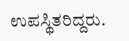ಉಪಸ್ಥಿತರಿದ್ದರು.